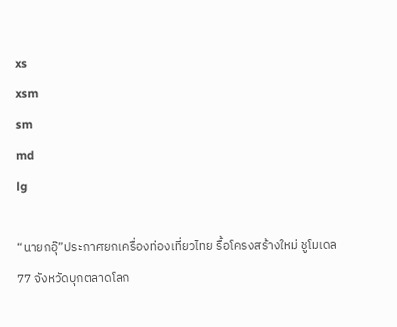xs
xsm
sm
md
lg

“นายกอุ๊”ประกาศยกเครื่องท่องเที่ยวไทย รื้อโครงสร้างใหม่ ชูโมเดล 77 จังหวัดบุกตลาดโลก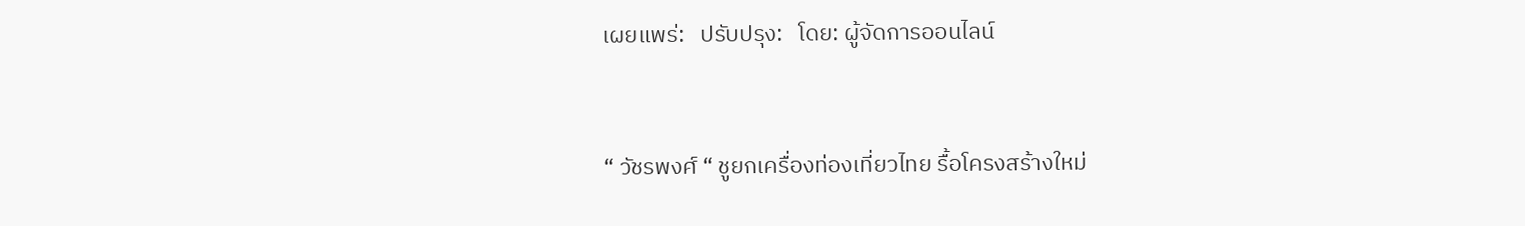เผยแพร่:   ปรับปรุง:   โดย: ผู้จัดการออนไลน์



“ วัชรพงศ์ “ ชูยกเครื่องท่องเที่ยวไทย รื้อโครงสร้างใหม่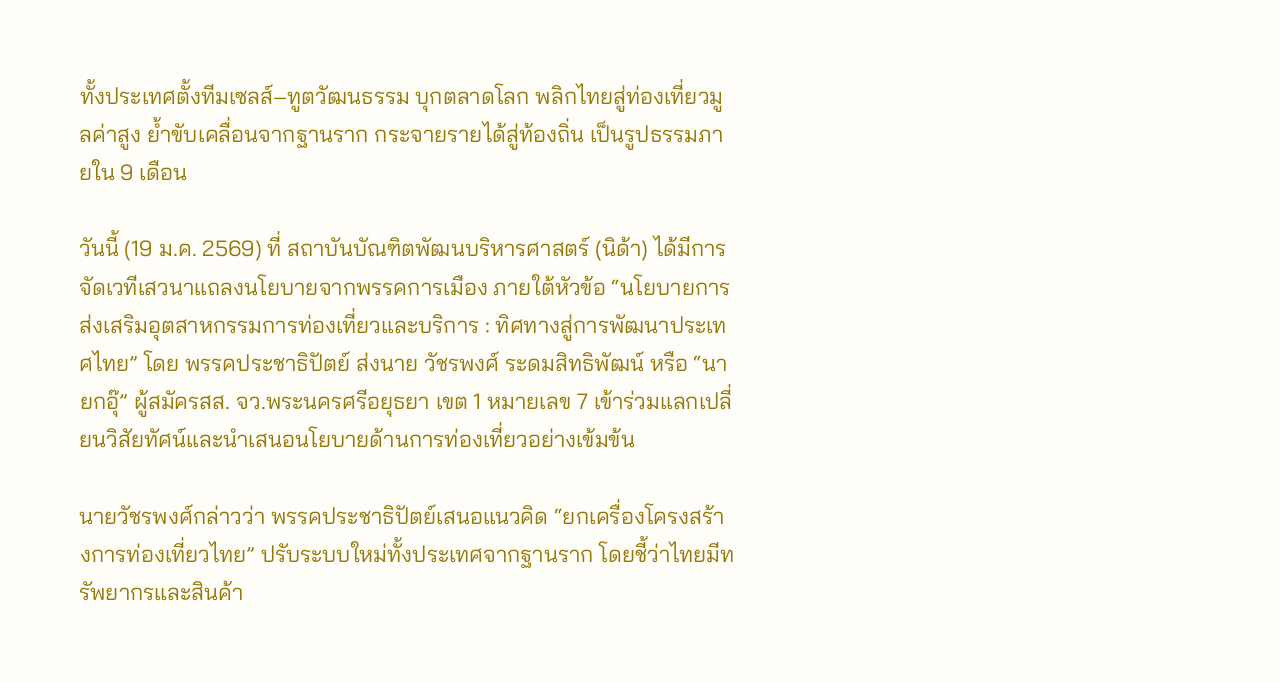ทั้งประเทศตั้งทีมเซลส์–ทูตวัฒนธรรม บุกตลาดโลก พลิกไทยสู่ท่องเที่ยวมูลค่าสูง ย้ำขับเคลื่อนจากฐานราก กระจายรายได้สู่ท้องถิ่น เป็นรูปธรรมภายใน 9 เดือน

วันนี้ (19 ม.ค. 2569) ที่ สถาบันบัณฑิตพัฒนบริหารศาสตร์ (นิด้า) ได้มีการจัดเวทีเสวนาแถลงนโยบายจากพรรคการเมือง ภายใต้หัวข้อ “นโยบายการส่งเสริมอุตสาหกรรมการท่องเที่ยวและบริการ : ทิศทางสู่การพัฒนาประเทศไทย” โดย พรรคประชาธิปัตย์ ส่งนาย วัชรพงศ์ ระดมสิทธิพัฒน์ หรือ “นายกอุ๊” ผู้สมัครสส. จว.พระนครศรีอยุธยา เขต 1 หมายเลข 7 เข้าร่วมแลกเปลี่ยนวิสัยทัศน์และนำเสนอนโยบายด้านการท่องเที่ยวอย่างเข้มข้น

นายวัชรพงศ์กล่าวว่า พรรคประชาธิปัตย์เสนอแนวคิด “ยกเครื่องโครงสร้างการท่องเที่ยวไทย” ปรับระบบใหม่ทั้งประเทศจากฐานราก โดยชี้ว่าไทยมีทรัพยากรและสินค้า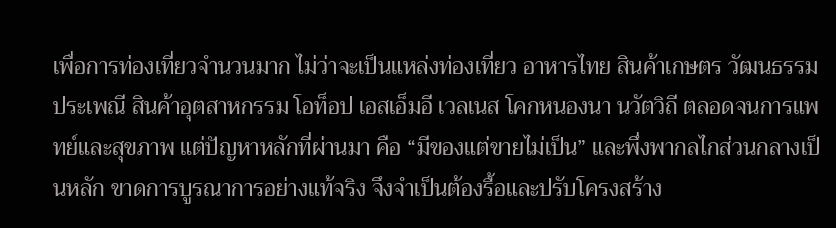เพื่อการท่องเที่ยวจำนวนมาก ไม่ว่าจะเป็นแหล่งท่องเที่ยว อาหารไทย สินค้าเกษตร วัฒนธรรมประเพณี สินค้าอุตสาหกรรม โอท็อป เอสเอ็มอี เวลเนส โคกหนองนา นวัตวิถี ตลอดจนการแพทย์และสุขภาพ แต่ปัญหาหลักที่ผ่านมา คือ “มีของแต่ขายไม่เป็น” และพึ่งพากลไกส่วนกลางเป็นหลัก ขาดการบูรณาการอย่างแท้จริง จึงจำเป็นต้องรื้อและปรับโครงสร้าง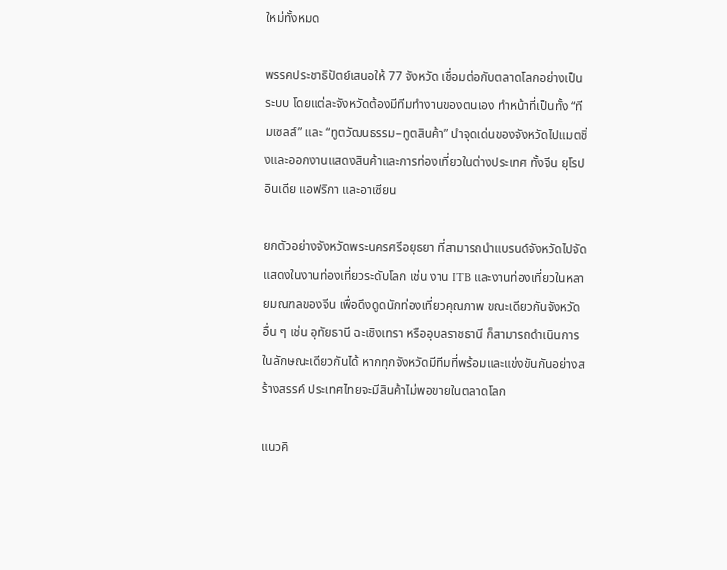ใหม่ทั้งหมด

พรรคประชาธิปัตย์เสนอให้ 77 จังหวัด เชื่อมต่อกับตลาดโลกอย่างเป็นระบบ โดยแต่ละจังหวัดต้องมีทีมทำงานของตนเอง ทำหน้าที่เป็นทั้ง “ทีมเซลส์” และ “ทูตวัฒนธรรม–ทูตสินค้า” นำจุดเด่นของจังหวัดไปแมตชิ่งและออกงานแสดงสินค้าและการท่องเที่ยวในต่างประเทศ ทั้งจีน ยุโรป อินเดีย แอฟริกา และอาเซียน

ยกตัวอย่างจังหวัดพระนครศรีอยุธยา ที่สามารถนำแบรนด์จังหวัดไปจัดแสดงในงานท่องเที่ยวระดับโลก เช่น งาน ITB และงานท่องเที่ยวในหลายมณฑลของจีน เพื่อดึงดูดนักท่องเที่ยวคุณภาพ ขณะเดียวกันจังหวัดอื่น ๆ เช่น อุทัยธานี ฉะเชิงเทรา หรืออุบลราชธานี ก็สามารถดำเนินการในลักษณะเดียวกันได้ หากทุกจังหวัดมีทีมที่พร้อมและแข่งขันกันอย่างสร้างสรรค์ ประเทศไทยจะมีสินค้าไม่พอขายในตลาดโลก

แนวคิ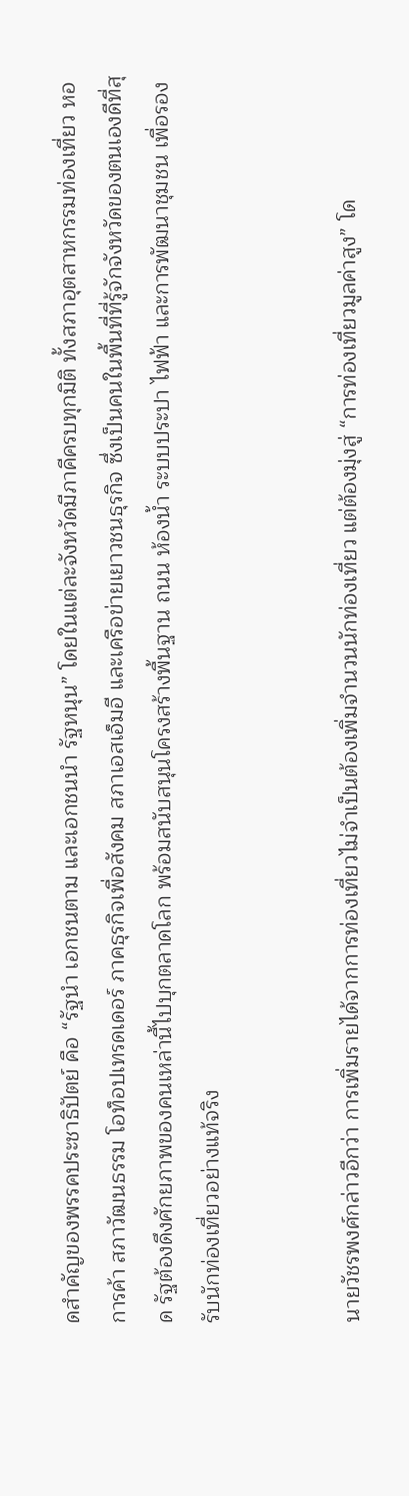ดสำคัญของพรรคประชาธิปัตย์ คือ “รัฐนำ เอกชนตาม และเอกชนนำ รัฐหนุน” โดยในแต่ละจังหวัดมีภาคีครบทุกมิติ ทั้งสภาอุตสาหกรรมท่องเที่ยว หอการค้า สภาวัฒนธรรม โอท็อปเทรดเดอร์ ภาคธุรกิจเพื่อสังคม สภาเอสเอ็มอี และเครือข่ายเยาวชนธุรกิจ ซึ่งเป็นคนในพื้นที่ที่รู้จักจังหวัดของตนเองดีที่สุด รัฐต้องดึงศักยภาพของคนเหล่านี้ไปบุกตลาดโลก พร้อมสนับสนุนโครงสร้างพื้นฐาน ถนน ห้องน้ำ ระบบประปา ไฟฟ้า และการพัฒนาชุมชน เพื่อรองรับนักท่องเที่ยวอย่างแท้จริง


นายวัชรพงศ์กล่าวอีกว่า การเพิ่มรายได้จากการท่องเที่ยวไม่จำเป็นต้องเพิ่มจำนวนนักท่องเที่ยว แต่ต้องมุ่งสู่ “การท่องเที่ยวมูลค่าสูง” โด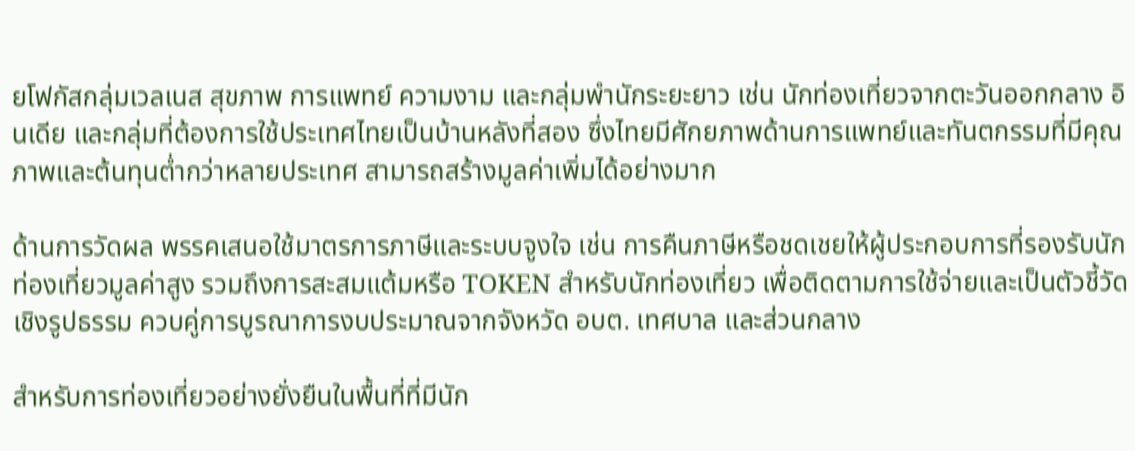ยโฟกัสกลุ่มเวลเนส สุขภาพ การแพทย์ ความงาม และกลุ่มพำนักระยะยาว เช่น นักท่องเที่ยวจากตะวันออกกลาง อินเดีย และกลุ่มที่ต้องการใช้ประเทศไทยเป็นบ้านหลังที่สอง ซึ่งไทยมีศักยภาพด้านการแพทย์และทันตกรรมที่มีคุณภาพและต้นทุนต่ำกว่าหลายประเทศ สามารถสร้างมูลค่าเพิ่มได้อย่างมาก

ด้านการวัดผล พรรคเสนอใช้มาตรการภาษีและระบบจูงใจ เช่น การคืนภาษีหรือชดเชยให้ผู้ประกอบการที่รองรับนักท่องเที่ยวมูลค่าสูง รวมถึงการสะสมแต้มหรือ TOKEN สำหรับนักท่องเที่ยว เพื่อติดตามการใช้จ่ายและเป็นตัวชี้วัดเชิงรูปธรรม ควบคู่การบูรณาการงบประมาณจากจังหวัด อบต. เทศบาล และส่วนกลาง

สำหรับการท่องเที่ยวอย่างยั่งยืนในพื้นที่ที่มีนัก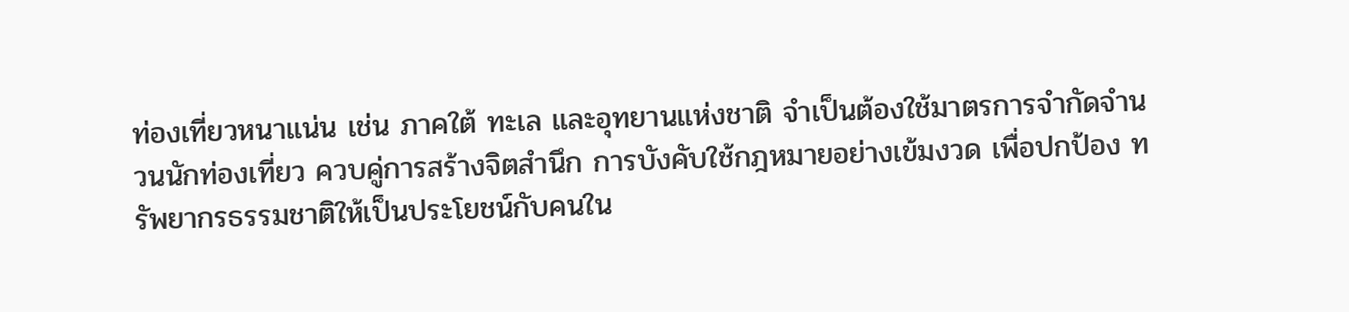ท่องเที่ยวหนาแน่น เช่น ภาคใต้ ทะเล และอุทยานแห่งชาติ จำเป็นต้องใช้มาตรการจำกัดจำนวนนักท่องเที่ยว ควบคู่การสร้างจิตสำนึก การบังคับใช้กฎหมายอย่างเข้มงวด เพื่อปกป้อง ทรัพยากรธรรมชาติให้เป็นประโยชน์กับคนใน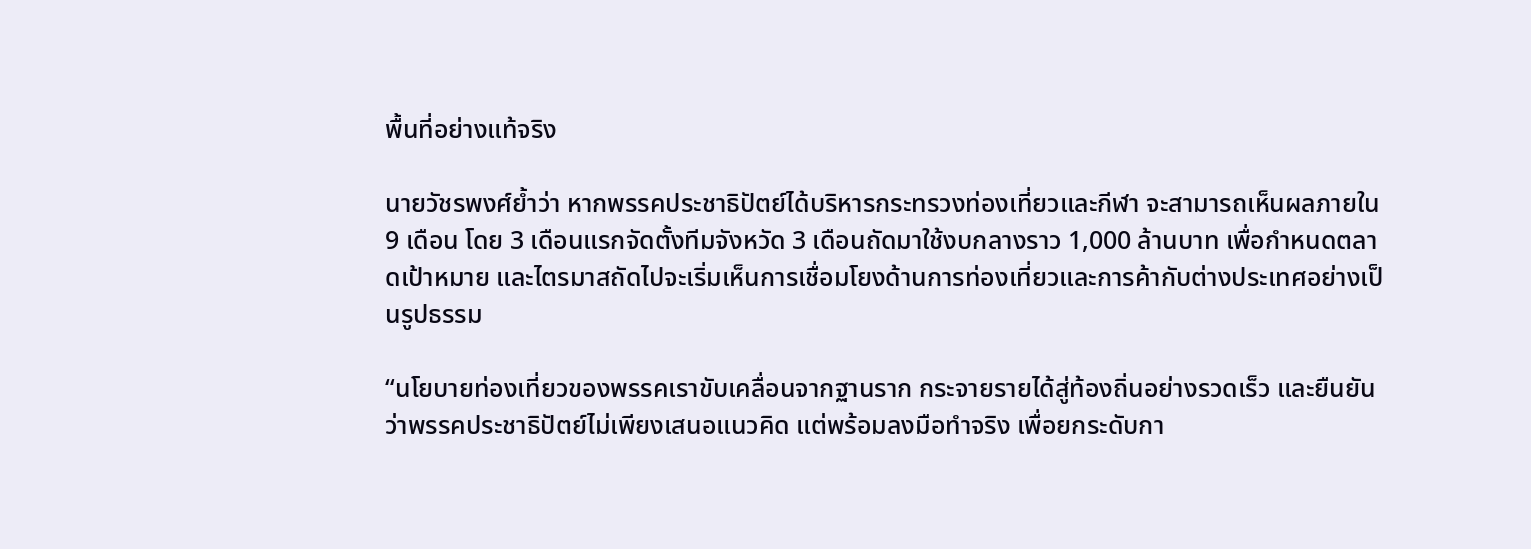พื้นที่อย่างแท้จริง

นายวัชรพงศ์ย้ำว่า หากพรรคประชาธิปัตย์ได้บริหารกระทรวงท่องเที่ยวและกีฬา จะสามารถเห็นผลภายใน 9 เดือน โดย 3 เดือนแรกจัดตั้งทีมจังหวัด 3 เดือนถัดมาใช้งบกลางราว 1,000 ล้านบาท เพื่อกำหนดตลาดเป้าหมาย และไตรมาสถัดไปจะเริ่มเห็นการเชื่อมโยงด้านการท่องเที่ยวและการค้ากับต่างประเทศอย่างเป็นรูปธรรม

“นโยบายท่องเที่ยวของพรรคเราขับเคลื่อนจากฐานราก กระจายรายได้สู่ท้องถิ่นอย่างรวดเร็ว และยืนยันว่าพรรคประชาธิปัตย์ไม่เพียงเสนอแนวคิด แต่พร้อมลงมือทำจริง เพื่อยกระดับกา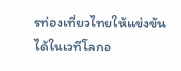รท่องเที่ยวไทยให้แข่งขันได้ในเวทีโลกอ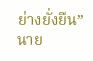ย่างยั่งยืน” นาย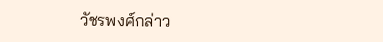วัชรพงศ์กล่าว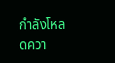กำลังโหลดควา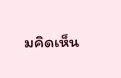มคิดเห็น